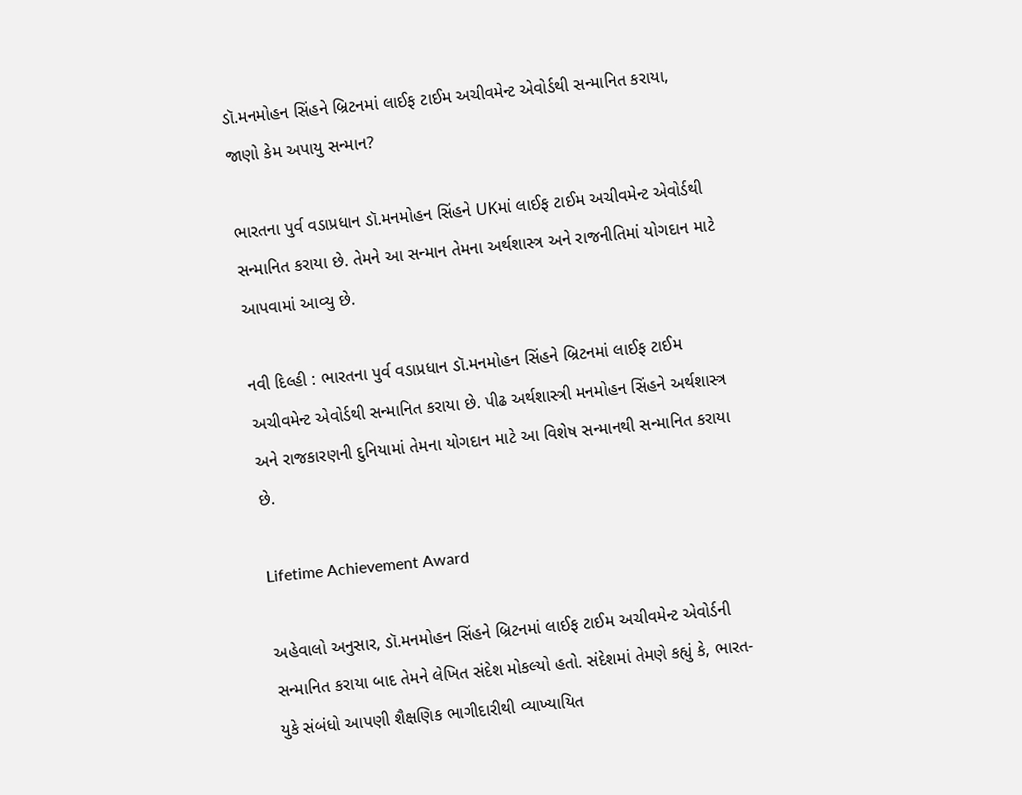ડૉ.મનમોહન સિંહને બ્રિટનમાં લાઈફ ટાઈમ અચીવમેન્ટ એવોર્ડથી સન્માનિત કરાયા, જાણો કેમ અપાયુ સન્માન?

ભારતના પુર્વ વડાપ્રધાન ડૉ.મનમોહન સિંહને UKમાં લાઈફ ટાઈમ અચીવમેન્ટ એવોર્ડથી સન્માનિત કરાયા છે. તેમને આ સન્માન તેમના અર્થશાસ્ત્ર અને રાજનીતિમાં યોગદાન માટે આપવામાં આવ્યુ છે.

નવી દિલ્હી : ભારતના પુર્વ વડાપ્રધાન ડૉ.મનમોહન સિંહને બ્રિટનમાં લાઈફ ટાઈમ અચીવમેન્ટ એવોર્ડથી સન્માનિત કરાયા છે. પીઢ અર્થશાસ્ત્રી મનમોહન સિંહને અર્થશાસ્ત્ર અને રાજકારણની દુનિયામાં તેમના યોગદાન માટે આ વિશેષ સન્માનથી સન્માનિત કરાયા છે.

Lifetime Achievement Award

અહેવાલો અનુસાર, ડૉ.મનમોહન સિંહને બ્રિટનમાં લાઈફ ટાઈમ અચીવમેન્ટ એવોર્ડની સન્માનિત કરાયા બાદ તેમને લેખિત સંદેશ મોકલ્યો હતો. સંદેશમાં તેમણે કહ્યું કે, ભારત-યુકે સંબંધો આપણી શૈક્ષણિક ભાગીદારીથી વ્યાખ્યાયિત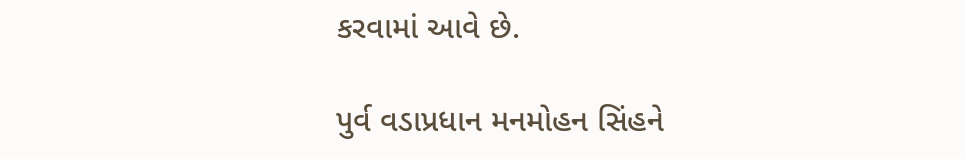કરવામાં આવે છે.

પુર્વ વડાપ્રધાન મનમોહન સિંહને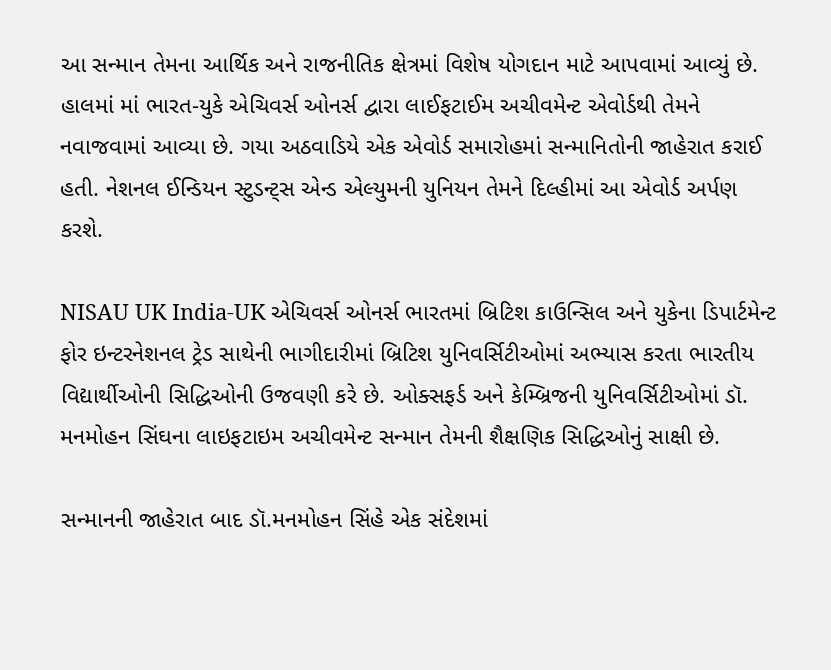આ સન્માન તેમના આર્થિક અને રાજનીતિક ક્ષેત્રમાં વિશેષ યોગદાન માટે આપવામાં આવ્યું છે. હાલમાં માં ભારત-યુકે એચિવર્સ ઓનર્સ દ્વારા લાઈફટાઈમ અચીવમેન્ટ એવોર્ડથી તેમને નવાજવામાં આવ્યા છે. ગયા અઠવાડિયે એક એવોર્ડ સમારોહમાં સન્માનિતોની જાહેરાત કરાઈ હતી. નેશનલ ઈન્ડિયન સ્ટુડન્ટ્સ એન્ડ એલ્યુમની યુનિયન તેમને દિલ્હીમાં આ એવોર્ડ અર્પણ કરશે.

NISAU UK India-UK એચિવર્સ ઓનર્સ ભારતમાં બ્રિટિશ કાઉન્સિલ અને યુકેના ડિપાર્ટમેન્ટ ફોર ઇન્ટરનેશનલ ટ્રેડ સાથેની ભાગીદારીમાં બ્રિટિશ યુનિવર્સિટીઓમાં અભ્યાસ કરતા ભારતીય વિદ્યાર્થીઓની સિદ્ધિઓની ઉજવણી કરે છે. ઓક્સફર્ડ અને કેમ્બ્રિજની યુનિવર્સિટીઓમાં ડૉ. મનમોહન સિંઘના લાઇફટાઇમ અચીવમેન્ટ સન્માન તેમની શૈક્ષણિક સિદ્ધિઓનું સાક્ષી છે.

સન્માનની જાહેરાત બાદ ડૉ.મનમોહન સિંહે એક સંદેશમાં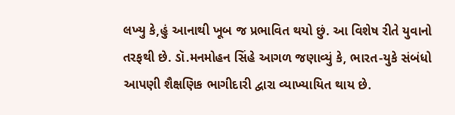લખ્યુ કે,હું આનાથી ખૂબ જ પ્રભાવિત થયો છું. આ વિશેષ રીતે યુવાનો તરફથી છે. ડૉ.મનમોહન સિંહે આગળ જણાવ્યું કે, ભારત-યુકે સંબંધો આપણી શૈક્ષણિક ભાગીદારી દ્વારા વ્યાખ્યાયિત થાય છે.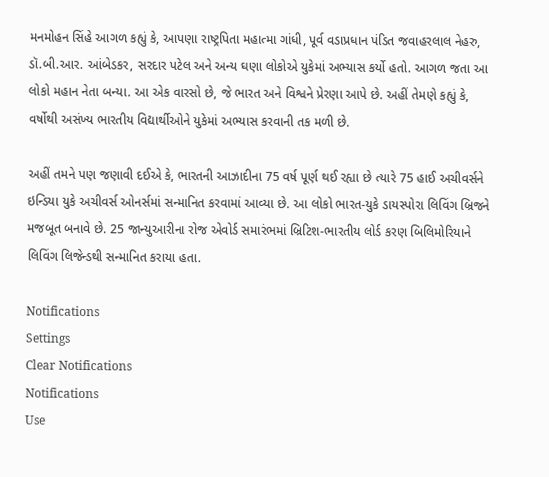મનમોહન સિંહે આગળ કહ્યું કે, આપણા રાષ્ટ્રપિતા મહાત્મા ગાંધી, પૂર્વ વડાપ્રધાન પંડિત જવાહરલાલ નેહરુ, ડૉ.બી.આર. આંબેડકર, સરદાર પટેલ અને અન્ય ઘણા લોકોએ યુકેમાં અભ્યાસ કર્યો હતો. આગળ જતા આ લોકો મહાન નેતા બન્યા. આ એક વારસો છે, જે ભારત અને વિશ્વને પ્રેરણા આપે છે. અહીં તેમણે કહ્યું કે, વર્ષોથી અસંખ્ય ભારતીય વિદ્યાર્થીઓને યુકેમાં અભ્યાસ કરવાની તક મળી છે.

અહીં તમને પણ જણાવી દઈએ કે, ભારતની આઝાદીના 75 વર્ષ પૂર્ણ થઈ રહ્યા છે ત્યારે 75 હાઈ અચીવર્સને ઇન્ડિયા યુકે અચીવર્સ ઓનર્સમાં સન્માનિત કરવામાં આવ્યા છે. આ લોકો ભારત-યુકે ડાયસ્પોરા લિવિંગ બ્રિજને મજબૂત બનાવે છે. 25 જાન્યુઆરીના રોજ એવોર્ડ સમારંભમાં બ્રિટિશ-ભારતીય લોર્ડ કરણ બિલિમોરિયાને લિવિંગ લિજેન્ડથી સન્માનિત કરાયા હતા.

Notifications
Settings
Clear Notifications
Notifications
Use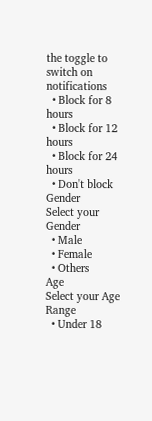the toggle to switch on notifications
  • Block for 8 hours
  • Block for 12 hours
  • Block for 24 hours
  • Don't block
Gender
Select your Gender
  • Male
  • Female
  • Others
Age
Select your Age Range
  • Under 18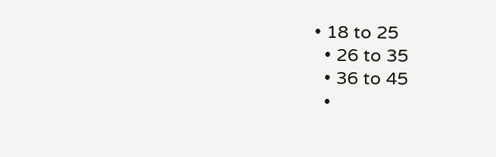• 18 to 25
  • 26 to 35
  • 36 to 45
  •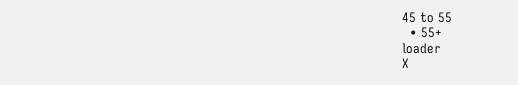45 to 55
  • 55+
loader
X